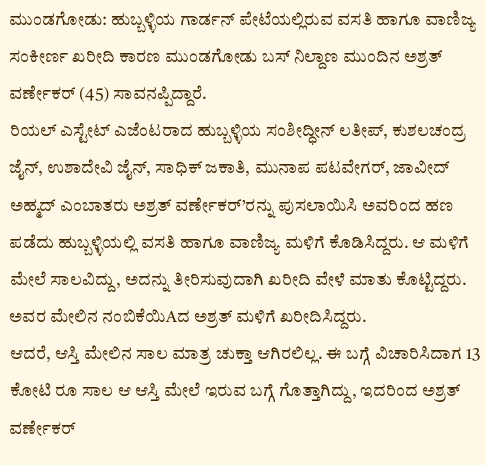ಮುಂಡಗೋಡು: ಹುಬ್ಬಳ್ಳಿಯ ಗಾರ್ಡನ್ ಪೇಟೆಯಲ್ಲಿರುವ ವಸತಿ ಹಾಗೂ ವಾಣಿಜ್ಯ ಸಂಕೀರ್ಣ ಖರೀದಿ ಕಾರಣ ಮುಂಡಗೋಡು ಬಸ್ ನಿಲ್ದಾಣ ಮುಂದಿನ ಅಶ್ರತ್ ವರ್ಣೇಕರ್ (45) ಸಾವನಪ್ಪಿದ್ದಾರೆ.
ರಿಯಲ್ ಎಸ್ಟೇಟ್ ಎಜೆಂಟರಾದ ಹುಬ್ಬಳ್ಳಿಯ ಸಂಶೀದ್ಧೀನ್ ಲತೀಪ್, ಕುಶಲಚಂದ್ರ ಜೈನ್, ಉಶಾದೇವಿ ಜೈನ್, ಸಾಧಿಕ್ ಜಕಾತಿ, ಮುನಾಪ ಪಟವೇಗರ್, ಜಾವೀದ್ ಅಹ್ಮದ್ ಎಂಬಾತರು ಅಶ್ರತ್ ವರ್ಣೇಕರ್’ರನ್ನು ಪುಸಲಾಯಿಸಿ ಅವರಿಂದ ಹಣ ಪಡೆದು ಹುಬ್ಬಳ್ಳಿಯಲ್ಲಿ ವಸತಿ ಹಾಗೂ ವಾಣಿಜ್ಯ ಮಳಿಗೆ ಕೊಡಿಸಿದ್ದರು. ಆ ಮಳಿಗೆ ಮೇಲೆ ಸಾಲವಿದ್ದು, ಅದನ್ನು ತೀರಿಸುವುದಾಗಿ ಖರೀದಿ ವೇಳೆ ಮಾತು ಕೊಟ್ಟಿದ್ದರು. ಅವರ ಮೇಲಿನ ನಂಬಿಕೆಯಿAದ ಅಶ್ರತ್ ಮಳಿಗೆ ಖರೀದಿಸಿದ್ದರು.
ಆದರೆ, ಆಸ್ತಿ ಮೇಲಿನ ಸಾಲ ಮಾತ್ರ ಚುಕ್ತಾ ಆಗಿರಲಿಲ್ಲ. ಈ ಬಗ್ಗೆ ವಿಚಾರಿಸಿದಾಗ 13 ಕೋಟಿ ರೂ ಸಾಲ ಆ ಆಸ್ತಿ ಮೇಲೆ ಇರುವ ಬಗ್ಗೆ ಗೊತ್ತಾಗಿದ್ದು, ಇದರಿಂದ ಅಶ್ರತ್ ವರ್ಣೇಕರ್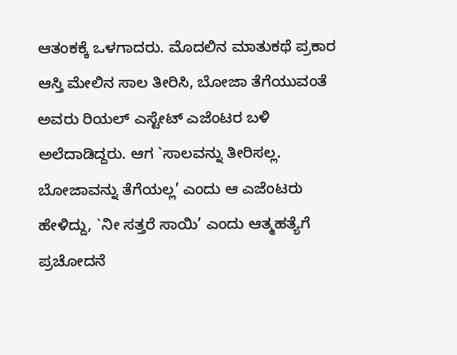ಆತಂಕಕ್ಕೆ ಒಳಗಾದರು. ಮೊದಲಿನ ಮಾತುಕಥೆ ಪ್ರಕಾರ ಆಸ್ತಿ ಮೇಲಿನ ಸಾಲ ತೀರಿಸಿ, ಬೋಜಾ ತೆಗೆಯುವಂತೆ ಅವರು ರಿಯಲ್ ಎಸ್ಟೇಟ್ ಎಜೆಂಟರ ಬಳಿ ಅಲೆದಾಡಿದ್ದರು. ಆಗ `ಸಾಲವನ್ನು ತೀರಿಸಲ್ಲ. ಬೋಜಾವನ್ನು ತೆಗೆಯಲ್ಲ’ ಎಂದು ಆ ಎಜೆಂಟರು ಹೇಳಿದ್ದು, `ನೀ ಸತ್ತರೆ ಸಾಯಿ’ ಎಂದು ಆತ್ಮಹತ್ಯೆಗೆ ಪ್ರಚೋದನೆ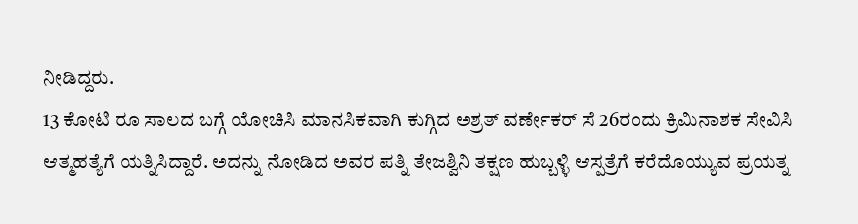ನೀಡಿದ್ದರು.
13 ಕೋಟಿ ರೂ ಸಾಲದ ಬಗ್ಗೆ ಯೋಚಿಸಿ ಮಾನಸಿಕವಾಗಿ ಕುಗ್ಗಿದ ಅಶ್ರತ್ ವರ್ಣೇಕರ್ ಸೆ 26ರಂದು ಕ್ರಿಮಿನಾಶಕ ಸೇವಿಸಿ ಆತ್ಮಹತ್ಯೆಗೆ ಯತ್ನಿಸಿದ್ದಾರೆ. ಅದನ್ನು ನೋಡಿದ ಅವರ ಪತ್ನಿ ತೇಜಶ್ವಿನಿ ತಕ್ಷಣ ಹುಬ್ಬಳ್ಳಿ ಆಸ್ಪತ್ರೆಗೆ ಕರೆದೊಯ್ಯುವ ಪ್ರಯತ್ನ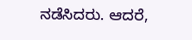ನಡೆಸಿದರು. ಆದರೆ,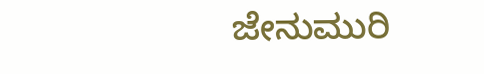ಜೇನುಮುರಿ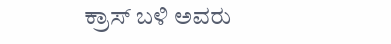ಕ್ರಾಸ್ ಬಳಿ ಅವರು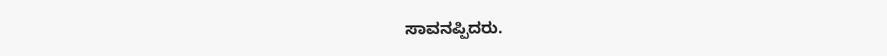ಸಾವನಪ್ಪಿದರು.